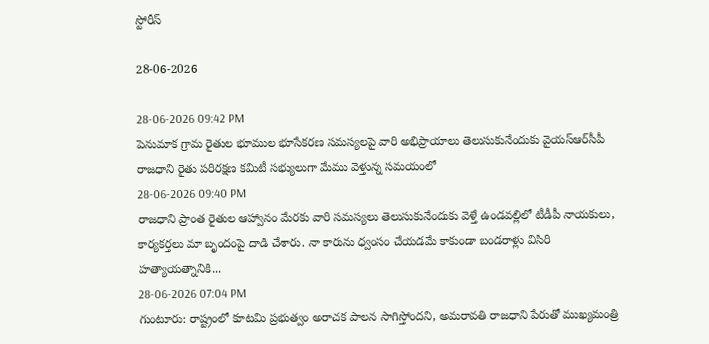స్టోరీస్

28-06-2026

28-06-2026 09:42 PM
పెనుమాక గ్రామ రైతుల భూముల భూసేకరణ సమస్యలపై వారి అభిప్రాయాలు తెలుసుకునేందుకు వైయ‌స్ఆర్‌సీపీ రాజధాని రైతు పరిరక్షణ కమిటీ సభ్యులుగా మేము వెళ్తున్న సమయంలో
28-06-2026 09:40 PM
రాజధాని ప్రాంత రైతుల ఆహ్వానం మేరకు వారి సమస్యలు తెలుసుకునేందుకు వెళ్తే ఉండవల్లిలో టీడీపీ నాయకులు, కార్యకర్తలు మా బృందంపై దాడి చేశారు. నా కారును ధ్వంసం చేయడమే కాకుండా బండరాళ్లు విసిరి హత్యాయత్నానికి...
28-06-2026 07:04 PM
గుంటూరు: రాష్ట్రంలో కూటమి ప్రభుత్వం అరాచక పాలన సాగిస్తోందని, అమరావతి రాజధాని పేరుతో ముఖ్యమంత్రి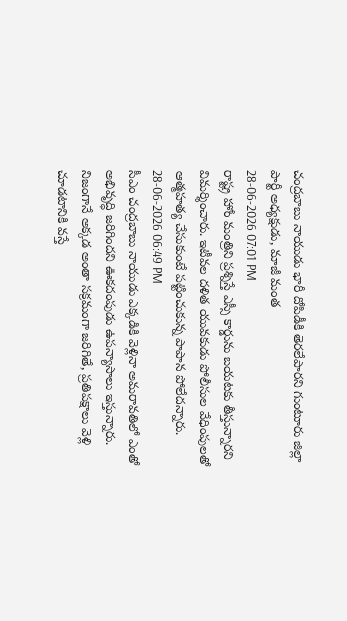చంద్రబాబు నాయుడు భారీ దోపిడీకి తెరలేపారని గుంటూరు జిల్లా పార్టీ అధ్యక్షుడు, మాజీ మంత
28-06-2026 07:01 PM
రాష్ట్ర హోం మంత్రిని ప్రశ్నిస్తే ఎస్సీ కార్డును బయటకు తీస్తున్నారని విమర్శించారు. ఇటీవల దళిత యువకుడు పోలీసుల వేధింపులతో ఆత్మహత్య చేసుకుంటే పట్టించుకున్న పాపాన పోలేదన్నారు.
28-06-2026 06:49 PM
సీఎం చంద్రబాబు నాయుడు ఎక్కడికి వెళ్లినా అమరావతిలో ఎంతో అభివృద్ధి జరిగిందని ఊకదంపుడు ఉపన్యాసాలు ఇస్తున్నారు. నిజంగానే అక్కడ అంతా సక్రమంగా జరిగితే, ప్రతిపక్షాలు వెళ్లి చూడటానికి వస్తే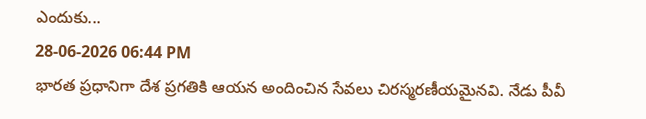ఎందుకు...
28-06-2026 06:44 PM
భారత ప్రధానిగా దేశ ప్రగతికి ఆయన అందించిన సేవలు చిరస్మరణీయమైనవి. నేడు పీవీ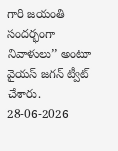గారి జయంతి సందర్భంగా నివాళులు’’ అంటూ వైయ‌స్ జగన్ ట్వీట్‌ చేశారు.
28-06-2026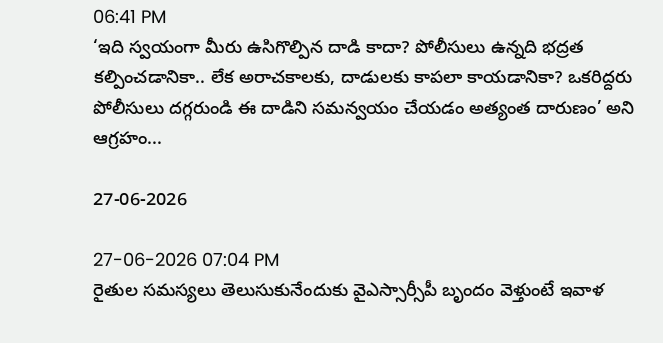06:41 PM
‘ఇది స్వయంగా మీరు ఉసిగొల్పిన దాడి కాదా? పోలీసులు ఉన్నది భద్రత కల్పించడానికా.. లేక అరాచకాలకు, దాడులకు కాపలా కాయడానికా? ఒకరిద్దరు పోలీసులు దగ్గరుండి ఈ దాడిని సమన్వయం చేయడం అత్యంత దారుణం’ అని ఆగ్రహం...

27-06-2026

27-06-2026 07:04 PM
రైతుల సమస్యలు తెలుసుకునేందుకు వైఎస్సార్సీపీ బృందం వెళ్తుంటే ఇవాళ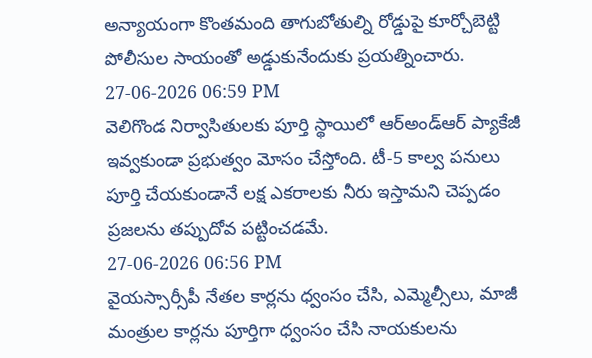అన్యాయంగా కొంతమంది తాగుబోతుల్ని రోడ్డుపై కూర్చోబెట్టి పోలీసుల సాయంతో అడ్డుకునేందుకు ప్రయత్నించారు.
27-06-2026 06:59 PM
వెలిగొండ నిర్వాసితులకు పూర్తి స్థాయిలో ఆర్‌అండ్‌ఆర్‌ ప్యాకేజీ ఇవ్వకుండా ప్రభుత్వం మోసం చేస్తోంది. టీ-5 కాల్వ పనులు పూర్తి చేయకుండానే లక్ష ఎకరాలకు నీరు ఇస్తామని చెప్పడం ప్రజలను తప్పుదోవ పట్టించడమే.
27-06-2026 06:56 PM
వైయస్సార్సీపీ నేతల కార్లను ధ్వంసం చేసి, ఎమ్మెల్సీలు, మాజీ మంత్రుల కార్లను పూర్తిగా ధ్వంసం చేసి నాయకులను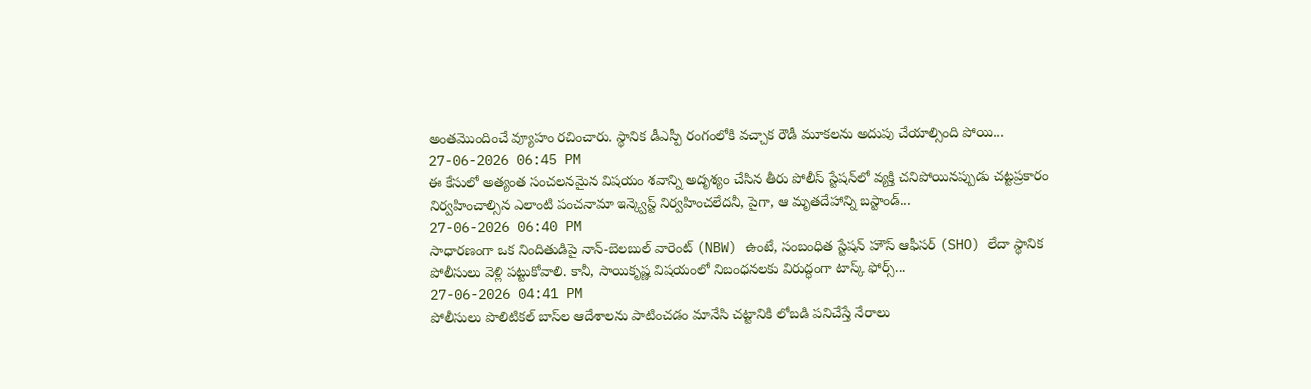అంతమొందించే వ్యూహం రచించారు. స్థానిక డీఎస్పీ రంగంలోకి వచ్చాక రౌడీ మూకలను అదుపు చేయాల్సింది పోయి...
27-06-2026 06:45 PM
ఈ కేసులో అత్యంత సంచలనమైన విషయం శవాన్ని అదృశ్యం చేసిన తీరు పోలీస్ స్టేషన్‌లో వ్యక్తి చనిపోయినప్పుడు చట్టప్రకారం నిర్వహించాల్సిన ఎలాంటి పంచనామా ఇన్క్వెస్ట్ నిర్వహించలేదనీ, పైగా, ఆ మృతదేహాన్ని బస్టాండ్...
27-06-2026 06:40 PM
సాధారణంగా ఒక నిందితుడిపై నాన్-బెలబుల్ వారెంట్ (NBW) ఉంటే, సంబంధిత స్టేషన్ హౌస్ ఆఫీసర్ (SHO) లేదా స్థానిక పోలీసులు వెళ్లి పట్టుకోవాలి. కానీ, సాయికృష్ణ విషయంలో నిబంధనలకు విరుద్ధంగా టాస్క్ ఫోర్స్...
27-06-2026 04:41 PM
పోలీసులు పొలిటిక‌ల్ బాస్‌ల ఆదేశాల‌ను పాటించ‌డం మానేసి చ‌ట్టానికి లోబ‌డి ప‌నిచేస్తే నేరాలు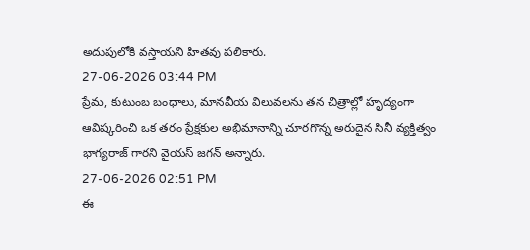అదుపులోకి వ‌స్తాయ‌ని హిత‌వు ప‌లికారు.
27-06-2026 03:44 PM
ప్రేమ, కుటుంబ బంధాలు, మానవీయ విలువలను తన చిత్రాల్లో హృద్యంగా ఆవిష్కరించి ఒక తరం ప్రేక్షకుల అభిమానాన్ని చూరగొన్న అరుదైన సినీ వ్యక్తిత్వం భాగ్యరాజ్ గారని వైయస్ జగన్ అన్నారు.
27-06-2026 02:51 PM
ఈ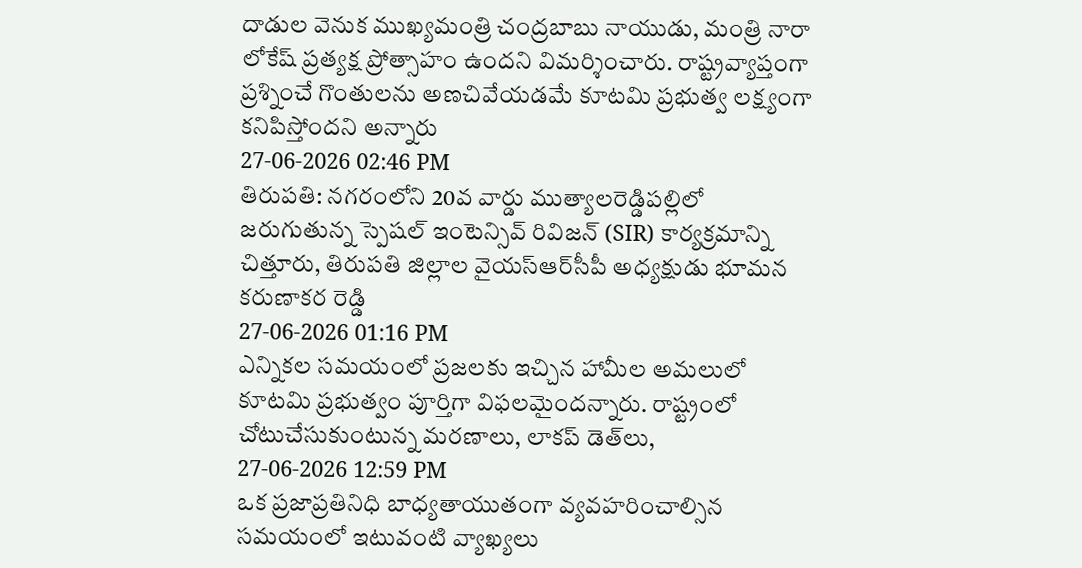దాడుల వెనుక ముఖ్యమంత్రి చంద్రబాబు నాయుడు, మంత్రి నారా లోకేష్ ప్రత్యక్ష ప్రోత్సాహం ఉందని విమర్శించారు. రాష్ట్రవ్యాప్తంగా ప్రశ్నించే గొంతులను అణచివేయడమే కూటమి ప్రభుత్వ లక్ష్యంగా కనిపిస్తోందని అన్నారు
27-06-2026 02:46 PM
తిరుపతి: నగరంలోని 20వ వార్డు ముత్యాలరెడ్డిపల్లిలో జరుగుతున్న స్పెషల్ ఇంటెన్సివ్ రివిజన్ (SIR) కార్యక్రమాన్ని చిత్తూరు, తిరుపతి జిల్లాల వైయ‌స్ఆర్‌సీపీ అధ్యక్షుడు భూమన కరుణాకర రెడ్డి
27-06-2026 01:16 PM
ఎన్నికల సమయంలో ప్రజలకు ఇచ్చిన హామీల అమలులో కూటమి ప్రభుత్వం పూర్తిగా విఫలమైందన్నారు. రాష్ట్రంలో చోటుచేసుకుంటున్న మరణాలు, లాకప్ డెత్‌లు,
27-06-2026 12:59 PM
ఒక ప్రజాప్రతినిధి బాధ్యతాయుతంగా వ్యవహరించాల్సిన సమయంలో ఇటువంటి వ్యాఖ్యలు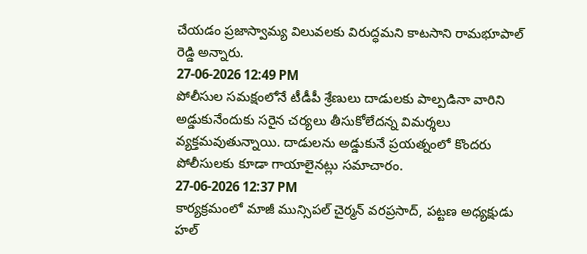చేయడం ప్రజాస్వామ్య విలువలకు విరుద్ధమని కాటసాని రామభూపాల్ రెడ్డి అన్నారు.
27-06-2026 12:49 PM
పోలీసుల సమక్షంలోనే టీడీపీ శ్రేణులు దాడులకు పాల్పడినా వారిని అడ్డుకునేందుకు సరైన చర్యలు తీసుకోలేదన్న విమర్శలు వ్యక్తమవుతున్నాయి. దాడులను అడ్డుకునే ప్రయత్నంలో కొందరు పోలీసులకు కూడా గాయాలైనట్లు సమాచారం.
27-06-2026 12:37 PM
కార్యక్రమంలో మాజీ మున్సిపల్ చైర్మన్ వరప్రసాద్, పట్టణ అధ్యక్షుడు హల్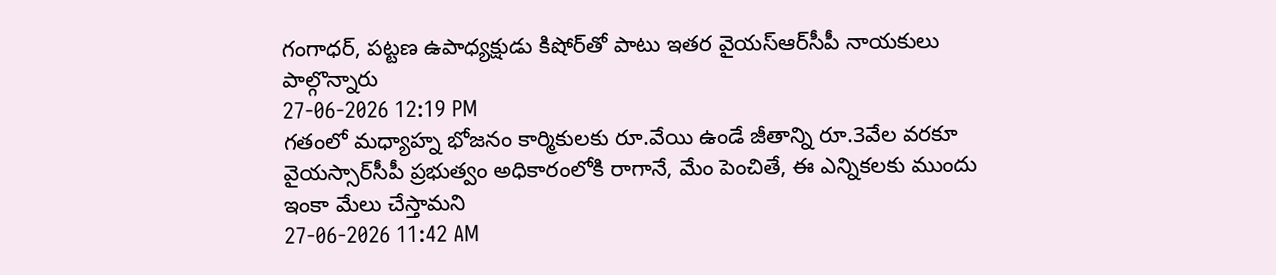గంగాధర్, పట్టణ ఉపాధ్యక్షుడు కిషోర్‌తో పాటు ఇతర వైయ‌స్ఆర్‌సీపీ నాయకులు పాల్గొన్నారు
27-06-2026 12:19 PM
గతంలో మధ్యాహ్న భోజనం కార్మికులకు రూ.వేయి ఉండే జీతాన్ని రూ.3వేల వరకూ వైయస్సార్‌సీపీ ప్రభుత్వం అధికారంలోకి రాగానే, మేం పెంచితే, ఈ ఎన్నికలకు ముందు ఇంకా మేలు చేస్తామని
27-06-2026 11:42 AM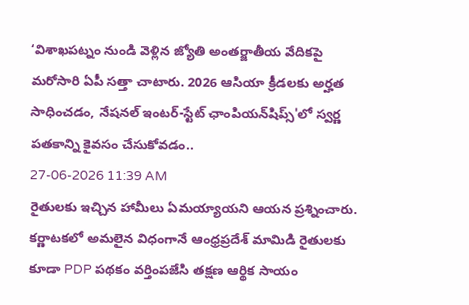‘విశాఖపట్నం నుండి వెళ్లిన జ్యోతి అంతర్జాతీయ వేదికపై మరోసారి ఏపీ సత్తా చాటారు. 2026 ఆసియా క్రీడలకు అర్హత సాధించడం, నేషనల్ ఇంటర్-స్టేట్ ఛాంపియన్‌షిప్స్'లో స్వర్ణ పతకాన్ని కైవసం చేసుకోవడం..
27-06-2026 11:39 AM
రైతులకు ఇచ్చిన హామీలు ఏమయ్యాయని ఆయ‌న ప్ర‌శ్నించారు. కర్ణాటకలో అమలైన విధంగానే ఆంధ్రప్రదేశ్ మామిడి రైతులకు కూడా PDP పథకం వర్తింపజేసి తక్షణ ఆర్థిక సాయం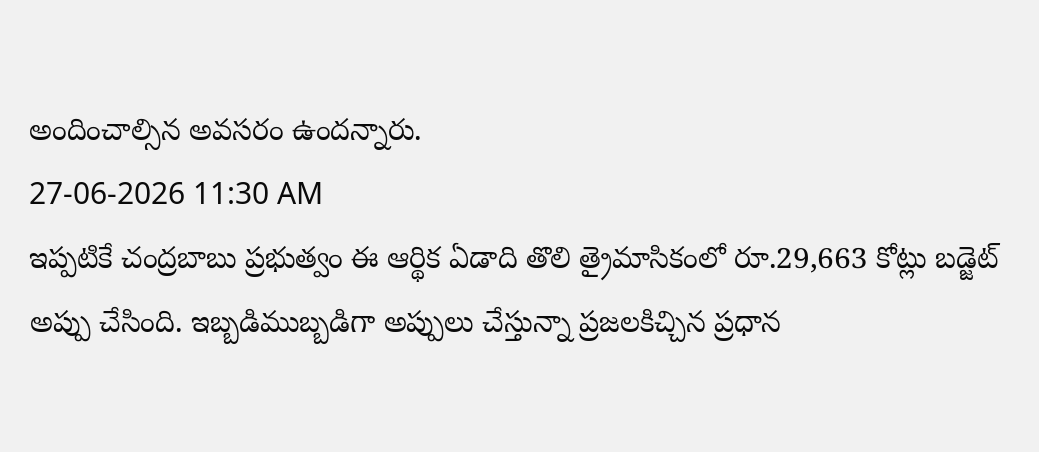అందించాల్సిన అవసరం ఉంద‌న్నారు.
27-06-2026 11:30 AM
ఇప్పటికే చంద్రబాబు ప్రభుత్వం ఈ ఆర్థిక ఏడాది తొలి త్రైమాసికంలో రూ.29,663 కోట్లు బడ్జెట్‌ అప్పు చేసింది. ఇబ్బడిముబ్బడిగా అప్పులు చేస్తున్నా ప్రజలకిచ్చిన ప్రధాన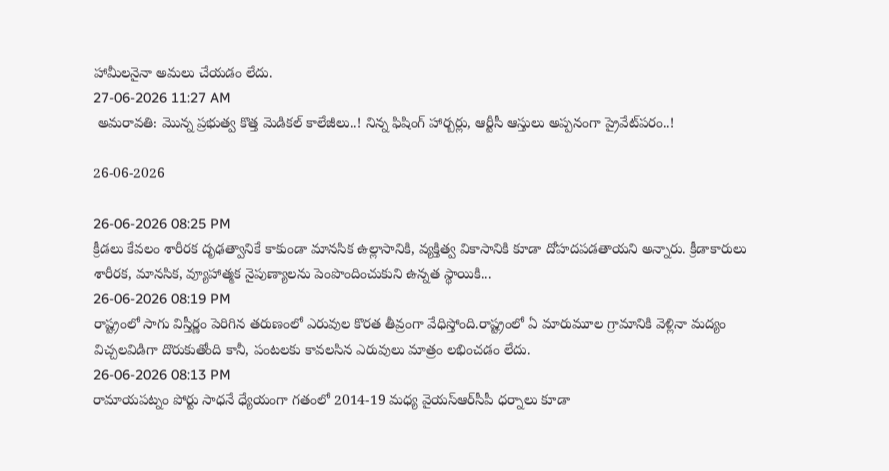హామీలనైనా అమలు చేయడం లేదు.
27-06-2026 11:27 AM
 అమరావతి: మొన్న ప్రభుత్వ కొత్త మెడికల్‌ కాలేజీలు..! నిన్న ఫిషింగ్‌ హార్బర్లు, ఆర్టీసీ ఆస్తులు అప్పనంగా ప్రైవేట్‌పరం..!

26-06-2026

26-06-2026 08:25 PM
క్రీడలు కేవలం శారీరక దృఢత్వానికే కాకుండా మానసిక ఉల్లాసానికి, వ్యక్తిత్వ వికాసానికి కూడా దోహదపడతాయని అన్నారు. క్రీడాకారులు శారీరక, మానసిక, వ్యూహాత్మక నైపుణ్యాలను పెంపొందించుకుని ఉన్నత స్థాయికి...
26-06-2026 08:19 PM
రాష్ట్రంలో సాగు విస్తీర్ణం పెరిగిన తరుణంలో ఎరువుల కొరత తీవ్రంగా వేధిస్తోంది.రాష్ట్రంలో ఏ మారుమూల గ్రామానికి వెళ్లినా మద్యం విచ్చలవిడిగా దొరుకుతోంది కానీ, పంటలకు కావలసిన ఎరువులు మాత్రం లభించడం లేదు.
26-06-2026 08:13 PM
రామాయ‌ప‌ట్నం పోర్టు సాధ‌నే ధ్యేయంగా గ‌తంలో 2014-19 మ‌ధ్య‌ వైయ‌స్ఆర్‌సీపీ ధర్నాలు కూడా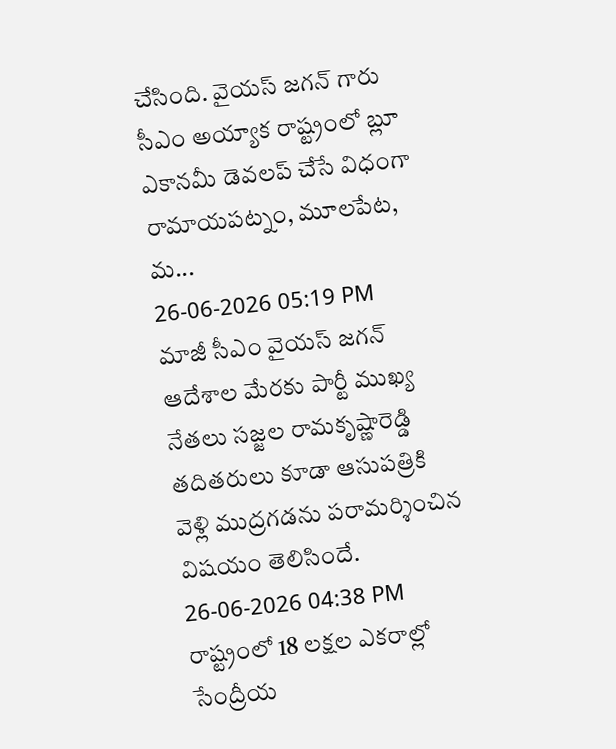చేసింది. వైయ‌స్ జ‌గ‌న్ గారు సీఎం అయ్యాక రాష్ట్రంలో బ్లూ ఎకాన‌మీ డెవ‌ల‌ప్ చేసే విధంగా రామాయ‌ప‌ట్నం, మూల‌పేట‌, మ‌...
26-06-2026 05:19 PM
మాజీ సీఎం వైయ‌స్ జ‌గ‌న్‌ ఆదేశాల మేరకు పార్టీ ముఖ్య నేతలు సజ్జల రామకృష్ణారెడ్డి తదితరులు కూడా ఆసుపత్రికి వెళ్లి ముద్రగడను పరామర్శించిన విషయం తెలిసిందే.
26-06-2026 04:38 PM
రాష్ట్రంలో 18 లక్షల ఎకరాల్లో సేంద్రీయ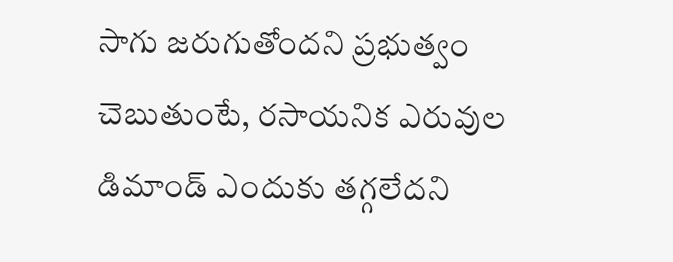సాగు జరుగుతోందని ప్రభుత్వం చెబుతుంటే, రసాయనిక ఎరువుల డిమాండ్ ఎందుకు తగ్గలేదని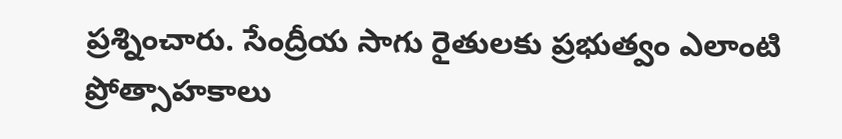ప్రశ్నించారు. సేంద్రీయ సాగు రైతులకు ప్రభుత్వం ఎలాంటి ప్రోత్సాహకాలు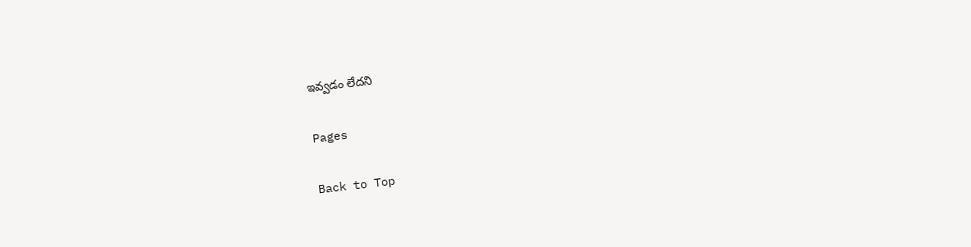ఇవ్వడం లేదని

Pages

Back to Top